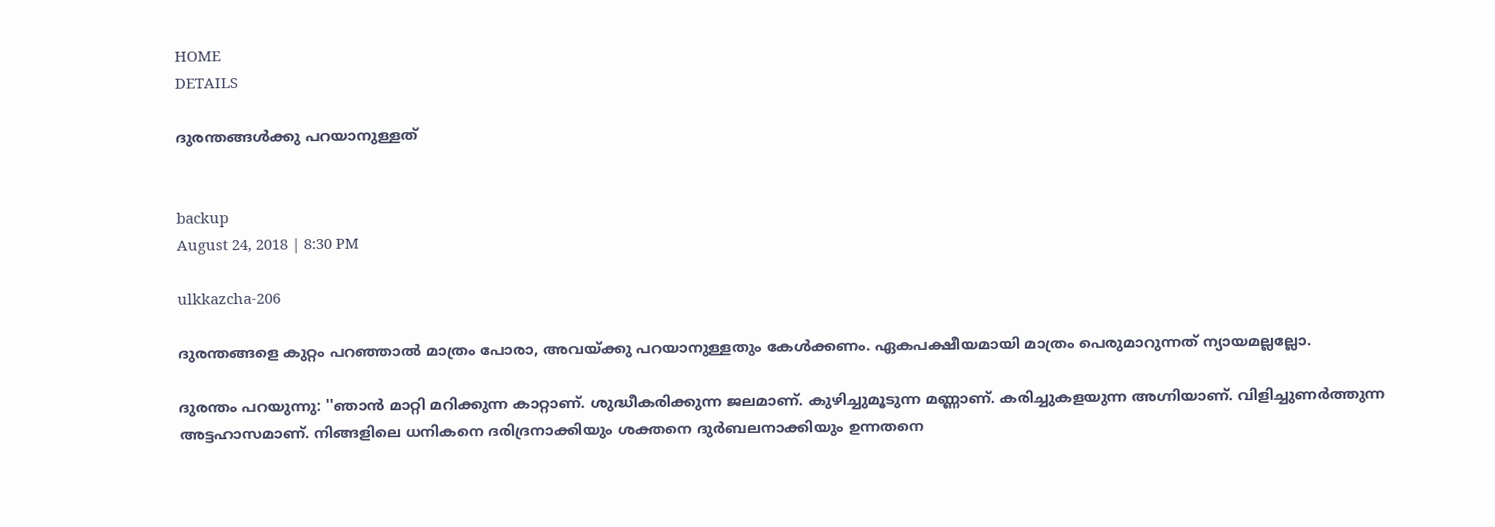HOME
DETAILS

ദുരന്തങ്ങള്‍ക്കു പറയാനുള്ളത്


backup
August 24, 2018 | 8:30 PM

ulkkazcha-206

ദുരന്തങ്ങളെ കുറ്റം പറഞ്ഞാല്‍ മാത്രം പോരാ, അവയ്ക്കു പറയാനുള്ളതും കേള്‍ക്കണം. ഏകപക്ഷീയമായി മാത്രം പെരുമാറുന്നത് ന്യായമല്ലല്ലോ.

ദുരന്തം പറയുന്നു: ''ഞാന്‍ മാറ്റി മറിക്കുന്ന കാറ്റാണ്. ശുദ്ധീകരിക്കുന്ന ജലമാണ്. കുഴിച്ചുമൂടുന്ന മണ്ണാണ്. കരിച്ചുകളയുന്ന അഗ്നിയാണ്. വിളിച്ചുണര്‍ത്തുന്ന അട്ടഹാസമാണ്. നിങ്ങളിലെ ധനികനെ ദരിദ്രനാക്കിയും ശക്തനെ ദുര്‍ബലനാക്കിയും ഉന്നതനെ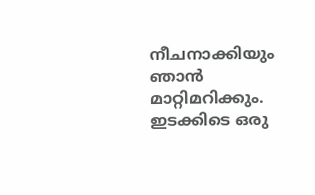നീചനാക്കിയും ഞാന്‍ മാറ്റിമറിക്കും. ഇടക്കിടെ ഒരു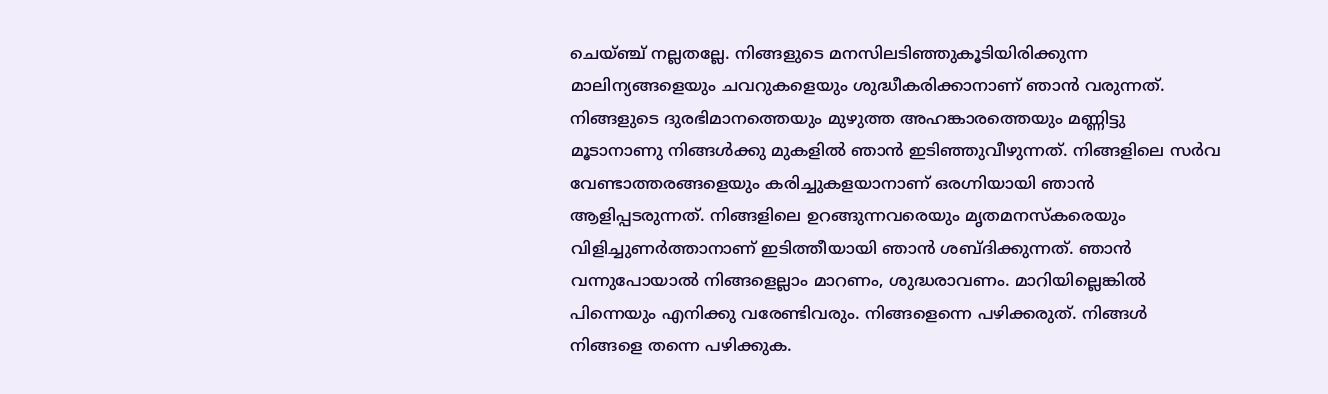ചെയ്ഞ്ച് നല്ലതല്ലേ. നിങ്ങളുടെ മനസിലടിഞ്ഞുകൂടിയിരിക്കുന്ന മാലിന്യങ്ങളെയും ചവറുകളെയും ശുദ്ധീകരിക്കാനാണ് ഞാന്‍ വരുന്നത്. നിങ്ങളുടെ ദുരഭിമാനത്തെയും മുഴുത്ത അഹങ്കാരത്തെയും മണ്ണിട്ടു മൂടാനാണു നിങ്ങള്‍ക്കു മുകളില്‍ ഞാന്‍ ഇടിഞ്ഞുവീഴുന്നത്. നിങ്ങളിലെ സര്‍വ വേണ്ടാത്തരങ്ങളെയും കരിച്ചുകളയാനാണ് ഒരഗ്നിയായി ഞാന്‍ ആളിപ്പടരുന്നത്. നിങ്ങളിലെ ഉറങ്ങുന്നവരെയും മൃതമനസ്‌കരെയും വിളിച്ചുണര്‍ത്താനാണ് ഇടിത്തീയായി ഞാന്‍ ശബ്ദിക്കുന്നത്. ഞാന്‍ വന്നുപോയാല്‍ നിങ്ങളെല്ലാം മാറണം, ശുദ്ധരാവണം. മാറിയില്ലെങ്കില്‍ പിന്നെയും എനിക്കു വരേണ്ടിവരും. നിങ്ങളെന്നെ പഴിക്കരുത്. നിങ്ങള്‍ നിങ്ങളെ തന്നെ പഴിക്കുക.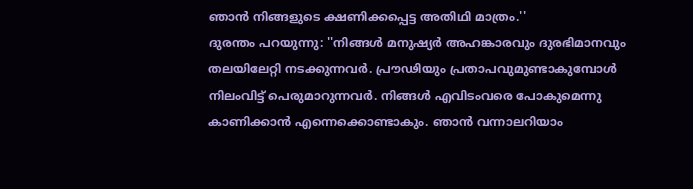ഞാന്‍ നിങ്ങളുടെ ക്ഷണിക്കപ്പെട്ട അതിഥി മാത്രം.''
ദുരന്തം പറയുന്നു: ''നിങ്ങള്‍ മനുഷ്യര്‍ അഹങ്കാരവും ദുരഭിമാനവും തലയിലേറ്റി നടക്കുന്നവര്‍. പ്രൗഢിയും പ്രതാപവുമുണ്ടാകുമ്പോള്‍ നിലംവിട്ട് പെരുമാറുന്നവര്‍. നിങ്ങള്‍ എവിടംവരെ പോകുമെന്നു കാണിക്കാന്‍ എന്നെക്കൊണ്ടാകും. ഞാന്‍ വന്നാലറിയാം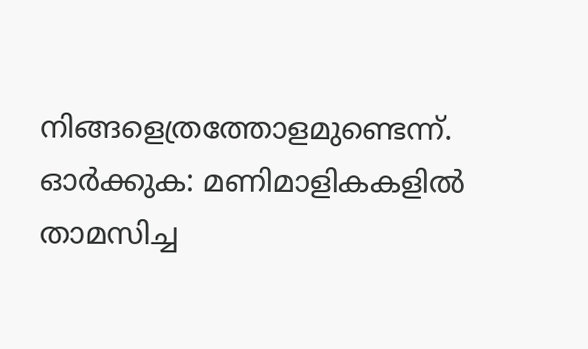നിങ്ങളെത്രത്തോളമുണ്ടെന്ന്. ഓര്‍ക്കുക: മണിമാളികകളില്‍ താമസിച്ച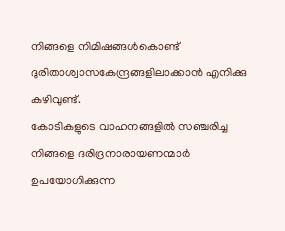നിങ്ങളെ നിമിഷങ്ങള്‍കൊണ്ട് ദുരിതാശ്വാസകേന്ദ്രങ്ങളിലാക്കാന്‍ എനിക്കു കഴിവുണ്ട്.
കോടികളുടെ വാഹനങ്ങളില്‍ സഞ്ചരിച്ച നിങ്ങളെ ദരിദ്രനാരായണന്മാര്‍ ഉപയോഗിക്കുന്ന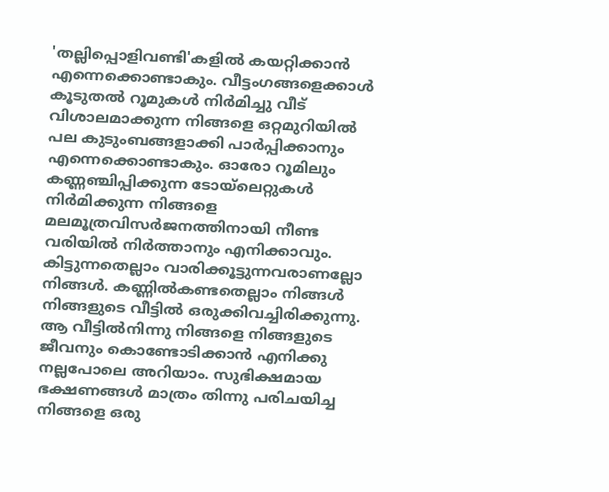'തല്ലിപ്പൊളിവണ്ടി'കളില്‍ കയറ്റിക്കാന്‍ എന്നെക്കൊണ്ടാകും. വീട്ടംഗങ്ങളെക്കാള്‍ കൂടുതല്‍ റൂമുകള്‍ നിര്‍മിച്ചു വീട് വിശാലമാക്കുന്ന നിങ്ങളെ ഒറ്റമുറിയില്‍ പല കുടുംബങ്ങളാക്കി പാര്‍പ്പിക്കാനും എന്നെക്കൊണ്ടാകും. ഓരോ റൂമിലും കണ്ണഞ്ചിപ്പിക്കുന്ന ടോയ്‌ലെറ്റുകള്‍ നിര്‍മിക്കുന്ന നിങ്ങളെ മലമൂത്രവിസര്‍ജനത്തിനായി നീണ്ട വരിയില്‍ നിര്‍ത്താനും എനിക്കാവും.
കിട്ടുന്നതെല്ലാം വാരിക്കൂട്ടുന്നവരാണല്ലോ നിങ്ങള്‍. കണ്ണില്‍കണ്ടതെല്ലാം നിങ്ങള്‍ നിങ്ങളുടെ വീട്ടില്‍ ഒരുക്കിവച്ചിരിക്കുന്നു. ആ വീട്ടില്‍നിന്നു നിങ്ങളെ നിങ്ങളുടെ ജീവനും കൊണ്ടോടിക്കാന്‍ എനിക്കു നല്ലപോലെ അറിയാം. സുഭിക്ഷമായ ഭക്ഷണങ്ങള്‍ മാത്രം തിന്നു പരിചയിച്ച നിങ്ങളെ ഒരു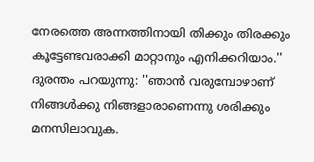നേരത്തെ അന്നത്തിനായി തിക്കും തിരക്കും കൂട്ടേണ്ടവരാക്കി മാറ്റാനും എനിക്കറിയാം.''
ദുരന്തം പറയുന്നു: ''ഞാന്‍ വരുമ്പോഴാണ് നിങ്ങള്‍ക്കു നിങ്ങളാരാണെന്നു ശരിക്കും മനസിലാവുക.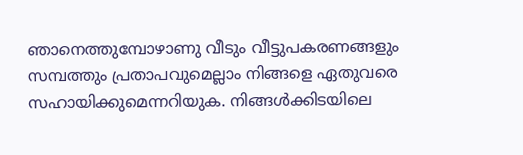ഞാനെത്തുമ്പോഴാണു വീടും വീട്ടുപകരണങ്ങളും സമ്പത്തും പ്രതാപവുമെല്ലാം നിങ്ങളെ ഏതുവരെ സഹായിക്കുമെന്നറിയുക. നിങ്ങള്‍ക്കിടയിലെ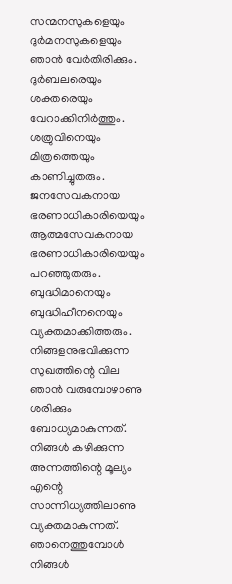സന്മനസുകളെയും ദുര്‍മനസുകളെയും ഞാന്‍ വേര്‍തിരിക്കും. ദുര്‍ബലരെയും ശക്തരെയും വേറാക്കിനിര്‍ത്തും. ശത്രുവിനെയും മിത്രത്തെയും കാണിച്ചുതരും. ജനസേവകനായ ഭരണാധികാരിയെയും ആത്മസേവകനായ ഭരണാധികാരിയെയും പറഞ്ഞുതരും. ബുദ്ധിമാനെയും ബുദ്ധിഹീനനെയും വ്യക്തമാക്കിത്തരും.
നിങ്ങളനുഭവിക്കുന്ന സുഖത്തിന്റെ വില ഞാന്‍ വരുമ്പോഴാണു ശരിക്കും ബോധ്യമാകുന്നത്. നിങ്ങള്‍ കഴിക്കുന്ന അന്നത്തിന്റെ മൂല്യം എന്റെ സാന്നിധ്യത്തിലാണു വ്യക്തമാകുന്നത്. ഞാനെത്തുമ്പോള്‍ നിങ്ങള്‍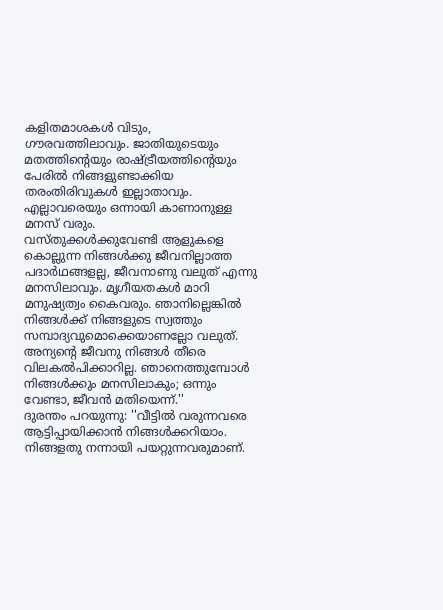കളിതമാശകള്‍ വിടും, ഗൗരവത്തിലാവും. ജാതിയുടെയും മതത്തിന്റെയും രാഷ്ട്രീയത്തിന്റെയും പേരില്‍ നിങ്ങളുണ്ടാക്കിയ തരംതിരിവുകള്‍ ഇല്ലാതാവും. എല്ലാവരെയും ഒന്നായി കാണാനുള്ള മനസ് വരും.
വസ്തുക്കള്‍ക്കുവേണ്ടി ആളുകളെ കൊല്ലുന്ന നിങ്ങള്‍ക്കു ജീവനില്ലാത്ത പദാര്‍ഥങ്ങളല്ല, ജീവനാണു വലുത് എന്നു മനസിലാവും. മൃഗീയതകള്‍ മാറി മനുഷ്യത്വം കൈവരും. ഞാനില്ലെങ്കില്‍ നിങ്ങള്‍ക്ക് നിങ്ങളുടെ സ്വത്തും സമ്പാദ്യവുമൊക്കെയാണല്ലോ വലുത്. അന്യന്റെ ജീവനു നിങ്ങള്‍ തീരെ വിലകല്‍പിക്കാറില്ല. ഞാനെത്തുമ്പോള്‍ നിങ്ങള്‍ക്കും മനസിലാകും; ഒന്നും വേണ്ടാ, ജീവന്‍ മതിയെന്ന്.''
ദുരന്തം പറയുന്നു: ''വീട്ടില്‍ വരുന്നവരെ ആട്ടിപ്പായിക്കാന്‍ നിങ്ങള്‍ക്കറിയാം. നിങ്ങളതു നന്നായി പയറ്റുന്നവരുമാണ്.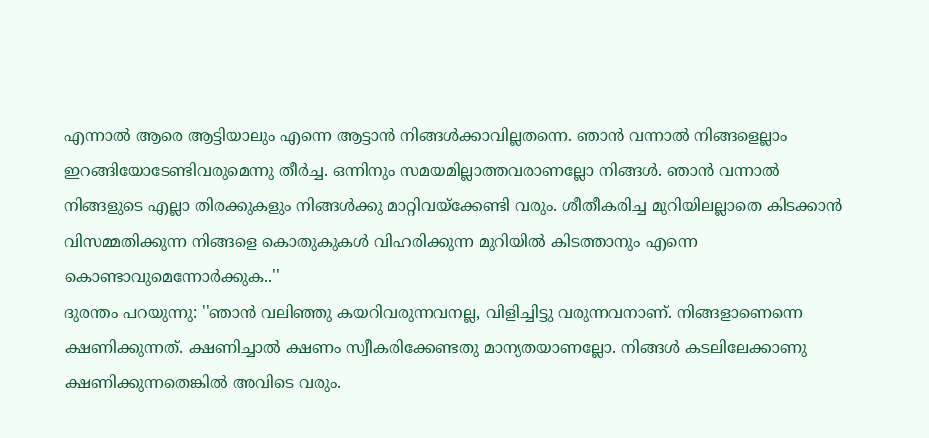എന്നാല്‍ ആരെ ആട്ടിയാലും എന്നെ ആട്ടാന്‍ നിങ്ങള്‍ക്കാവില്ലതന്നെ. ഞാന്‍ വന്നാല്‍ നിങ്ങളെല്ലാം ഇറങ്ങിയോടേണ്ടിവരുമെന്നു തീര്‍ച്ച. ഒന്നിനും സമയമില്ലാത്തവരാണല്ലോ നിങ്ങള്‍. ഞാന്‍ വന്നാല്‍ നിങ്ങളുടെ എല്ലാ തിരക്കുകളും നിങ്ങള്‍ക്കു മാറ്റിവയ്‌ക്കേണ്ടി വരും. ശീതീകരിച്ച മുറിയിലല്ലാതെ കിടക്കാന്‍ വിസമ്മതിക്കുന്ന നിങ്ങളെ കൊതുകുകള്‍ വിഹരിക്കുന്ന മുറിയില്‍ കിടത്താനും എന്നെ കൊണ്ടാവുമെന്നോര്‍ക്കുക..''
ദുരന്തം പറയുന്നു: ''ഞാന്‍ വലിഞ്ഞു കയറിവരുന്നവനല്ല, വിളിച്ചിട്ടു വരുന്നവനാണ്. നിങ്ങളാണെന്നെ ക്ഷണിക്കുന്നത്. ക്ഷണിച്ചാല്‍ ക്ഷണം സ്വീകരിക്കേണ്ടതു മാന്യതയാണല്ലോ. നിങ്ങള്‍ കടലിലേക്കാണു ക്ഷണിക്കുന്നതെങ്കില്‍ അവിടെ വരും.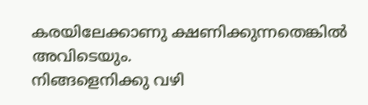കരയിലേക്കാണു ക്ഷണിക്കുന്നതെങ്കില്‍ അവിടെയും.
നിങ്ങളെനിക്കു വഴി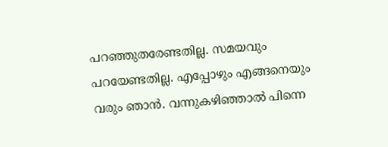പറഞ്ഞുതരേണ്ടതില്ല. സമയവും പറയേണ്ടതില്ല. എപ്പോഴും എങ്ങനെയും വരും ഞാന്‍. വന്നുകഴിഞ്ഞാല്‍ പിന്നെ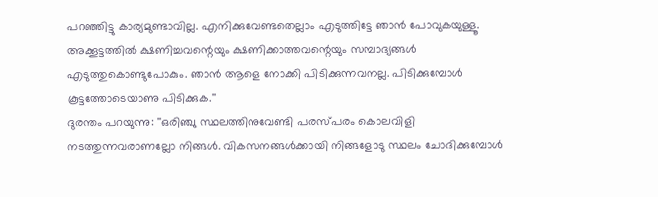പറഞ്ഞിട്ടു കാര്യമുണ്ടാവില്ല. എനിക്കുവേണ്ടതെല്ലാം എടുത്തിട്ടേ ഞാന്‍ പോവുകയുള്ളൂ. അക്കൂട്ടത്തില്‍ ക്ഷണിച്ചവന്റെയും ക്ഷണിക്കാത്തവന്റെയും സമ്പാദ്യങ്ങള്‍ എടുത്തുകൊണ്ടുപോകും. ഞാന്‍ ആളെ നോക്കി പിടിക്കുന്നവനല്ല. പിടിക്കുമ്പോള്‍ കൂട്ടത്തോടെയാണു പിടിക്കുക.''
ദുരന്തം പറയുന്നു: ''ഒരിഞ്ചു സ്ഥലത്തിനുവേണ്ടി പരസ്പരം കൊലവിളി നടത്തുന്നവരാണല്ലോ നിങ്ങള്‍. വികസനങ്ങള്‍ക്കായി നിങ്ങളോടു സ്ഥലം ചോദിക്കുമ്പോള്‍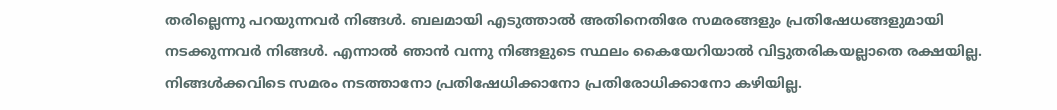തരില്ലെന്നു പറയുന്നവര്‍ നിങ്ങള്‍. ബലമായി എടുത്താല്‍ അതിനെതിരേ സമരങ്ങളും പ്രതിഷേധങ്ങളുമായി നടക്കുന്നവര്‍ നിങ്ങള്‍. എന്നാല്‍ ഞാന്‍ വന്നു നിങ്ങളുടെ സ്ഥലം കൈയേറിയാല്‍ വിട്ടുതരികയല്ലാതെ രക്ഷയില്ല. നിങ്ങള്‍ക്കവിടെ സമരം നടത്താനോ പ്രതിഷേധിക്കാനോ പ്രതിരോധിക്കാനോ കഴിയില്ല.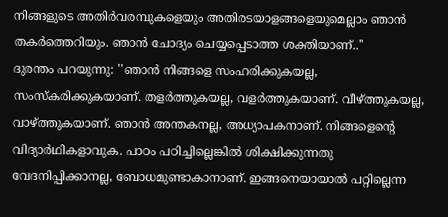നിങ്ങളുടെ അതിര്‍വരമ്പുകളെയും അതിരടയാളങ്ങളെയുമെല്ലാം ഞാന്‍ തകര്‍ത്തെറിയും. ഞാന്‍ ചോദ്യം ചെയ്യപ്പെടാത്ത ശക്തിയാണ്..''
ദുരന്തം പറയുന്നു: ''ഞാന്‍ നിങ്ങളെ സംഹരിക്കുകയല്ല, സംസ്‌കരിക്കുകയാണ്. തളര്‍ത്തുകയല്ല, വളര്‍ത്തുകയാണ്. വീഴ്ത്തുകയല്ല, വാഴ്ത്തുകയാണ്. ഞാന്‍ അന്തകനല്ല, അധ്യാപകനാണ്. നിങ്ങളെന്റെ വിദ്യാര്‍ഥികളാവുക. പാഠം പഠിച്ചില്ലെങ്കില്‍ ശിക്ഷിക്കുന്നതു വേദനിപ്പിക്കാനല്ല, ബോധമുണ്ടാകാനാണ്. ഇങ്ങനെയായാല്‍ പറ്റില്ലെന്ന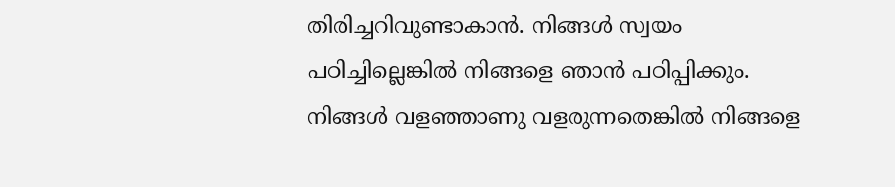തിരിച്ചറിവുണ്ടാകാന്‍. നിങ്ങള്‍ സ്വയം പഠിച്ചില്ലെങ്കില്‍ നിങ്ങളെ ഞാന്‍ പഠിപ്പിക്കും. നിങ്ങള്‍ വളഞ്ഞാണു വളരുന്നതെങ്കില്‍ നിങ്ങളെ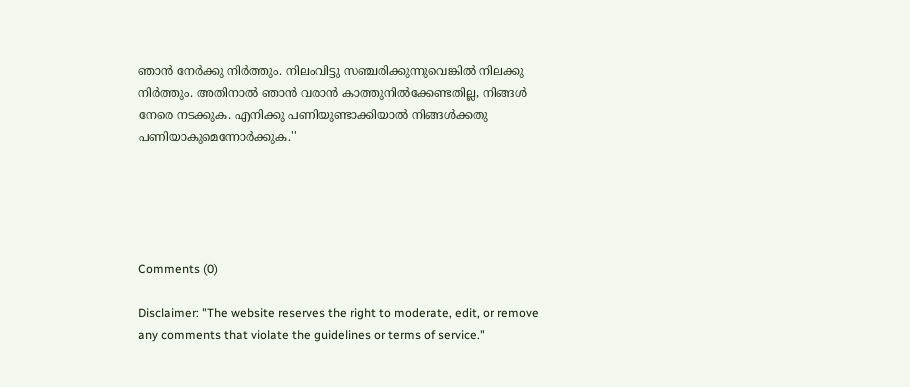ഞാന്‍ നേര്‍ക്കു നിര്‍ത്തും. നിലംവിട്ടു സഞ്ചരിക്കുന്നുവെങ്കില്‍ നിലക്കു നിര്‍ത്തും. അതിനാല്‍ ഞാന്‍ വരാന്‍ കാത്തുനില്‍ക്കേണ്ടതില്ല, നിങ്ങള്‍ നേരെ നടക്കുക. എനിക്കു പണിയുണ്ടാക്കിയാല്‍ നിങ്ങള്‍ക്കതു പണിയാകുമെന്നോര്‍ക്കുക.''





Comments (0)

Disclaimer: "The website reserves the right to moderate, edit, or remove any comments that violate the guidelines or terms of service."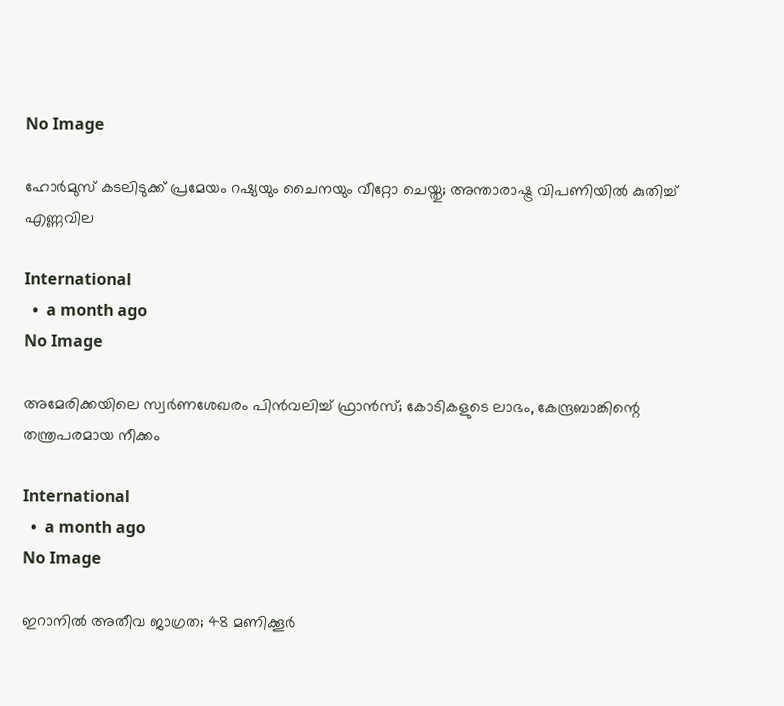No Image

ഹോർമുസ് കടലിടുക്ക് പ്രമേയം റഷ്യയും ചൈനയും വീറ്റോ ചെയ്തു; അന്താരാഷ്ട്ര വിപണിയിൽ കുതിച്ച് എണ്ണവില

International
  •  a month ago
No Image

അമേരിക്കയിലെ സ്വർണശേഖരം പിൻവലിച്ച് ഫ്രാൻസ്; കോടികളുടെ ലാഭം, കേന്ദ്രബാങ്കിന്റെ തന്ത്രപരമായ നീക്കം

International
  •  a month ago
No Image

ഇറാനിൽ അതീവ ജാഗ്രത; 48 മണിക്കൂർ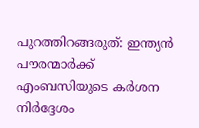പുറത്തിറങ്ങരുത്: ഇന്ത്യൻ പൗരന്മാർക്ക് എംബസിയുടെ കർശന നിർദ്ദേശം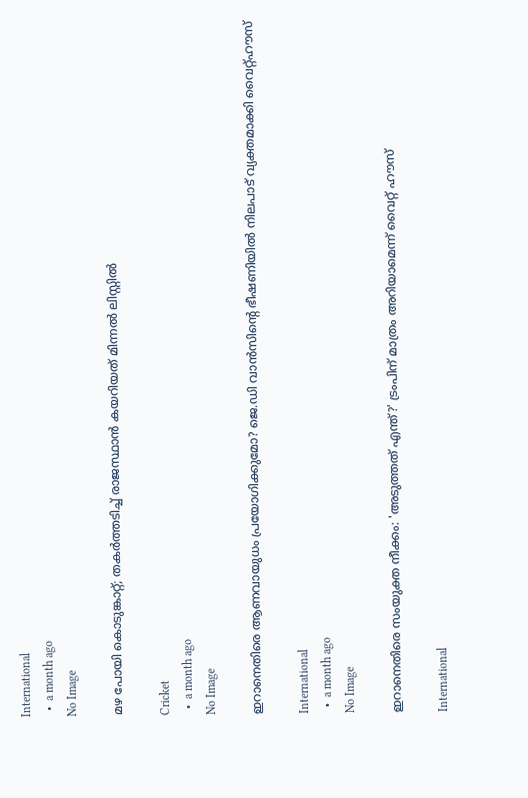International
  •  a month ago
No Image

മഴ പോയി കൊടുങ്കാറ്റ്; തകർത്തടിച്ച് രാജസ്ഥാൻ കയറിയത് മിന്നൽ ലിസ്റ്റിൽ

Cricket
  •  a month ago
No Image

ഇറാനെതിരെ ആണവായുധം പ്രയോഗിക്കുമോ? ജെ.ഡി വാൻസിന്റെ ഭീഷണിയിൽ നിലപാട് വ്യക്തമാക്കി വൈറ്റ്ഹൗസ്

International
  •  a month ago
No Image

ഇറാനെതിരെ സംയുക്ത നീക്കം: 'അടുത്തത് എന്ത്?' ട്രംപിന് മാത്രം അറിയാമെന്ന് വൈറ്റ് ഹൗസ്

International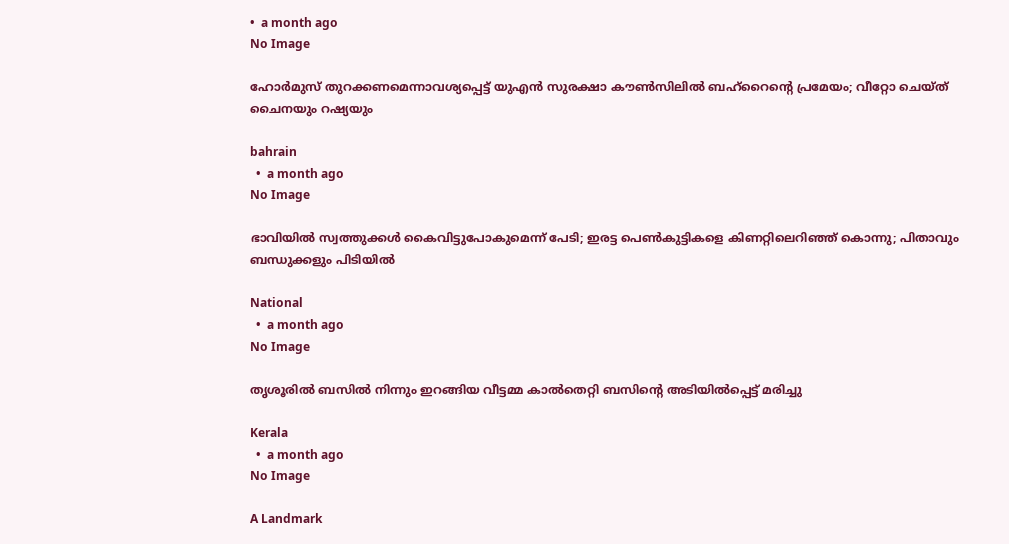•  a month ago
No Image

ഹോർമുസ് തുറക്കണമെന്നാവശ്യപ്പെട്ട് യുഎൻ സുരക്ഷാ കൗൺസിലിൽ ബഹ്‌റൈന്റെ പ്രമേയം; വീറ്റോ ചെയ്ത് ചൈനയും റഷ്യയും

bahrain
  •  a month ago
No Image

ഭാവിയില്‍ സ്വത്തുക്കള്‍ കൈവിട്ടുപോകുമെന്ന് പേടി; ഇരട്ട പെണ്‍കുട്ടികളെ കിണറ്റിലെറിഞ്ഞ് കൊന്നു; പിതാവും ബന്ധുക്കളും പിടിയില്‍

National
  •  a month ago
No Image

തൃശൂരിൽ ബസിൽ നിന്നും ഇറങ്ങിയ വീട്ടമ്മ കാൽതെറ്റി ബസിന്റെ അടിയിൽപ്പെട്ട് മരിച്ചു

Kerala
  •  a month ago
No Image

A Landmark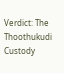Verdict: The Thoothukudi Custody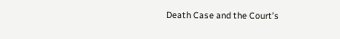Death Case and the Court’s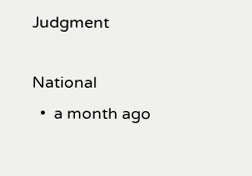Judgment

National
  •  a month ago